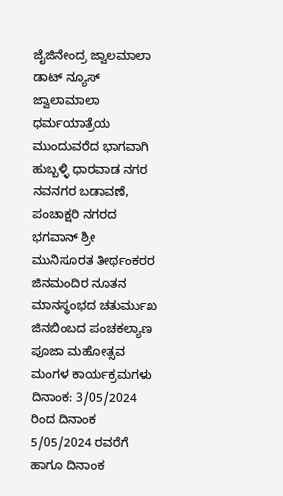ಜೈಜಿನೇಂದ್ರ ಜ್ವಾಲಮಾಲಾ ಡಾಟ್ ನ್ಯೂಸ್
ಜ್ವಾಲಾಮಾಲಾ ಧರ್ಮಯಾತ್ರೆಯ ಮುಂದುವರೆದ ಭಾಗವಾಗಿ ಹುಬ್ಬಳ್ಳಿ ಧಾರವಾಡ ನಗರ ನವನಗರ ಬಡಾವಣೆ, ಪಂಚಾಕ್ಷರಿ ನಗರದ ಭಗವಾನ್ ಶ್ರೀ ಮುನಿಸೂರತ ತೀರ್ಥಂಕರರ ಜಿನಮಂದಿರ ನೂತನ ಮಾನಸ್ಥಂಭದ ಚತುರ್ಮುಖ ಜಿನಬಿಂಬದ ಪಂಚಕಲ್ಯಾಣ ಪೂಜಾ ಮಹೋತ್ಸವ ಮಂಗಳ ಕಾರ್ಯಕ್ರಮಗಳು ದಿನಾಂಕ: 3/05/2024 ರಿಂದ ದಿನಾಂಕ 5/05/2024 ರವರೆಗೆ ಹಾಗೂ ದಿನಾಂಕ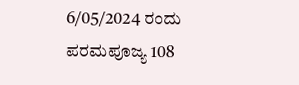6/05/2024 ರಂದು ಪರಮಪೂಜ್ಯ 108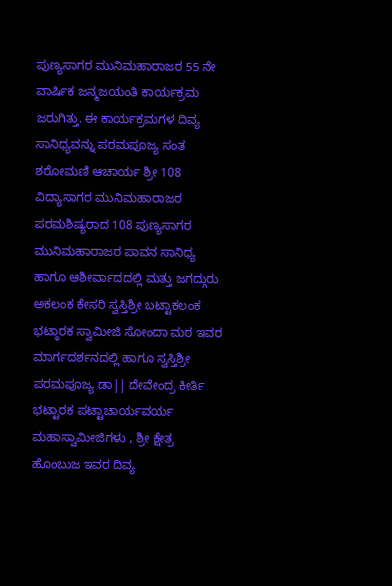ಪುಣ್ಯಸಾಗರ ಮುನಿಮಹಾರಾಜರ 55 ನೇ ವಾರ್ಷಿಕ ಜನ್ಮಜಯಂತಿ ಕಾರ್ಯಕ್ರಮ ಜರುಗಿತ್ತು. ಈ ಕಾರ್ಯಕ್ರಮಗಳ ದಿವ್ಯ ಸಾನಿಧ್ಯವನ್ನು ಪರಮಪೂಜ್ಯ ಸಂತ ಶರೋಮಣಿ ಆಚಾರ್ಯ ಶ್ರೀ 108 ವಿದ್ಯಾಸಾಗರ ಮುನಿಮಹಾರಾಜರ ಪರಮಶಿಷ್ಯರಾದ 108 ಪುಣ್ಯಸಾಗರ ಮುನಿಮಹಾರಾಜರ ಪಾವನ ಸಾನಿಧ್ಯ ಹಾಗೂ ಆಶೀರ್ವಾದದಲ್ಲಿ ಮತ್ತು ಜಗದ್ಗುರು ಅಕಲಂಕ ಕೇಸರಿ ಸ್ವಸ್ತಿಶ್ರೀ ಬಟ್ಟಾಕಲಂಕ ಭಟ್ಠಾರಕ ಸ್ವಾಮೀಜಿ ಸೋಂದಾ ಮಠ ಇವರ ಮಾರ್ಗದರ್ಶನದಲ್ಲಿ ಹಾಗೂ ಸ್ವಸ್ತಿಶ್ರೀ ಪರಮಪೂಜ್ಯ ಡಾ|| ದೇವೇಂದ್ರ ಕೀರ್ತಿ ಭಟ್ಟಾರಕ ಪಟ್ಟಾಚಾರ್ಯವರ್ಯ ಮಹಾಸ್ವಾಮೀಜಿಗಳು , ಶ್ರೀ ಕ್ಷೇತ್ರ ಹೊಂಬುಜ ಇವರ ದಿವ್ಯ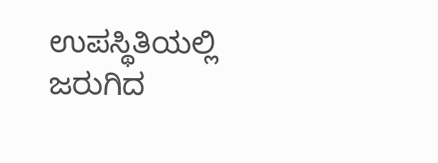ಉಪಸ್ಥಿತಿಯಲ್ಲಿ ಜರುಗಿದ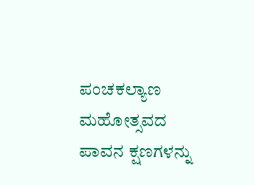ಪಂಚಕಲ್ಯಾಣ ಮಹೋತ್ಸವದ ಪಾವನ ಕ್ಷಣಗಳನ್ನು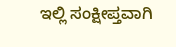ಇಲ್ಲಿ ಸಂಕ್ಷೀಪ್ತವಾಗಿ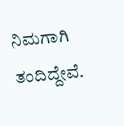ನಿಮಗಾಗಿ ತಂದಿದ್ದೇವೆ.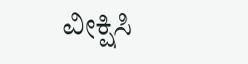ವೀಕ್ಷಿಸಿ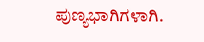ಪುಣ್ಯಭಾಗಿಗಳಾಗಿ.